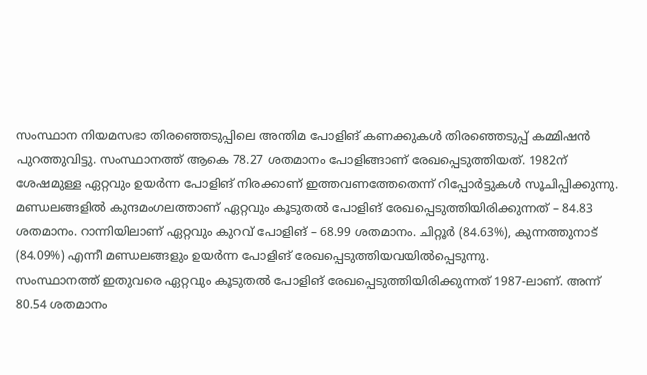സംസ്ഥാന നിയമസഭാ തിരഞ്ഞെടുപ്പിലെ അന്തിമ പോളിങ് കണക്കുകൾ തിരഞ്ഞെടുപ്പ് കമ്മിഷൻ പുറത്തുവിട്ടു. സംസ്ഥാനത്ത് ആകെ 78.27 ശതമാനം പോളിങ്ങാണ് രേഖപ്പെടുത്തിയത്. 1982ന് ശേഷമുള്ള ഏറ്റവും ഉയർന്ന പോളിങ് നിരക്കാണ് ഇത്തവണത്തേതെന്ന് റിപ്പോർട്ടുകൾ സൂചിപ്പിക്കുന്നു.
മണ്ഡലങ്ങളിൽ കുന്ദമംഗലത്താണ് ഏറ്റവും കൂടുതൽ പോളിങ് രേഖപ്പെടുത്തിയിരിക്കുന്നത് – 84.83 ശതമാനം. റാന്നിയിലാണ് ഏറ്റവും കുറവ് പോളിങ് – 68.99 ശതമാനം. ചിറ്റൂർ (84.63%), കുന്നത്തുനാട് (84.09%) എന്നീ മണ്ഡലങ്ങളും ഉയർന്ന പോളിങ് രേഖപ്പെടുത്തിയവയിൽപ്പെടുന്നു.
സംസ്ഥാനത്ത് ഇതുവരെ ഏറ്റവും കൂടുതൽ പോളിങ് രേഖപ്പെടുത്തിയിരിക്കുന്നത് 1987-ലാണ്. അന്ന് 80.54 ശതമാനം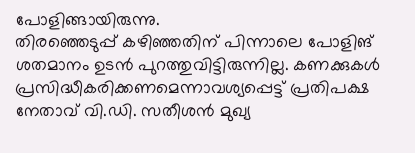പോളിങ്ങായിരുന്നു.
തിരഞ്ഞെടുപ്പ് കഴിഞ്ഞതിന് പിന്നാലെ പോളിങ് ശതമാനം ഉടൻ പുറത്തുവിട്ടിരുന്നില്ല. കണക്കുകൾ പ്രസിദ്ധീകരിക്കണമെന്നാവശ്യപ്പെട്ട് പ്രതിപക്ഷ നേതാവ് വി.ഡി. സതീശൻ മുഖ്യ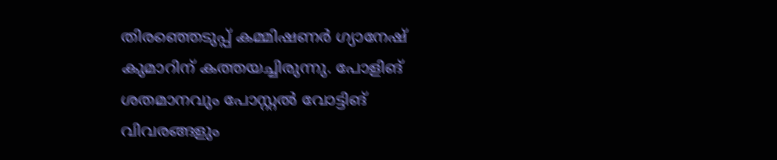തിരഞ്ഞെടുപ്പ് കമ്മിഷണർ ഗ്യാനേഷ് കുമാറിന് കത്തയച്ചിരുന്നു. പോളിങ് ശതമാനവും പോസ്റ്റൽ വോട്ടിങ് വിവരങ്ങളും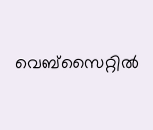വെബ്സൈറ്റിൽ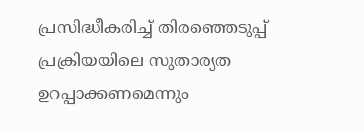പ്രസിദ്ധീകരിച്ച് തിരഞ്ഞെടുപ്പ് പ്രക്രിയയിലെ സുതാര്യത ഉറപ്പാക്കണമെന്നും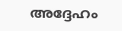അദ്ദേഹം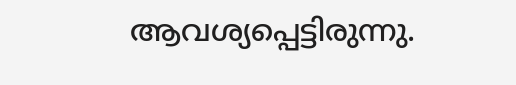ആവശ്യപ്പെട്ടിരുന്നു.